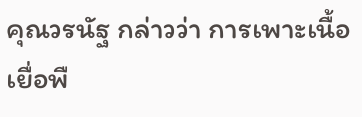คุณวรนัฐ กล่าวว่า การเพาะเนื้อเยื่อพื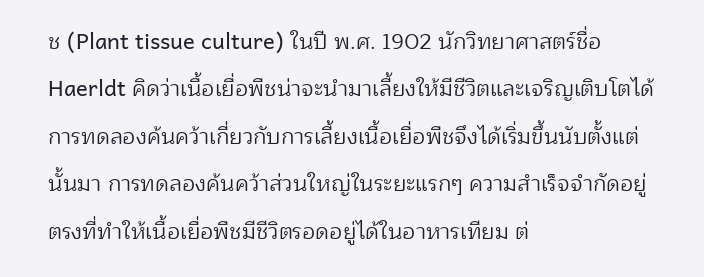ช (Plant tissue culture) ในปี พ.ศ. 1902 นักวิทยาศาสตร์ชื่อ Haerldt คิดว่าเนื้อเยื่อพืชน่าจะนำมาเลี้ยงให้มีชีวิตและเจริญเติบโตได้ การทดลองค้นคว้าเกี่ยวกับการเลี้ยงเนื้อเยื่อพืชจึงได้เริ่มขึ้นนับตั้งแต่นั้นมา การทดลองค้นคว้าส่วนใหญ่ในระยะแรกๆ ความสำเร็จจำกัดอยู่ตรงที่ทำให้เนื้อเยื่อพืชมีชีวิตรอดอยู่ได้ในอาหารเทียม ต่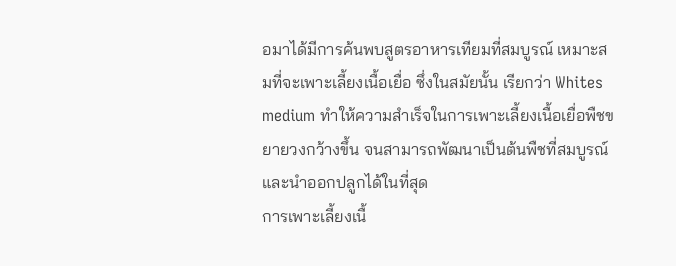อมาได้มีการค้นพบสูตรอาหารเทียมที่สมบูรณ์ เหมาะสมที่จะเพาะเลี้ยงเนื้อเยื่อ ซึ่งในสมัยนั้น เรียกว่า Whites medium ทำให้ความสำเร็จในการเพาะเลี้ยงเนื้อเยื่อพืชขยายวงกว้างขึ้น จนสามารถพัฒนาเป็นต้นพืชที่สมบูรณ์และนำออกปลูกได้ในที่สุด
การเพาะเลี้ยงเนื้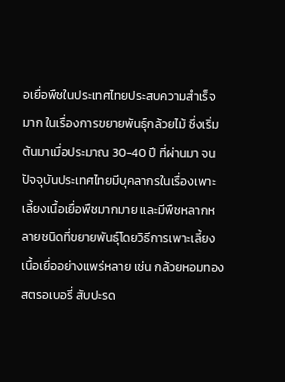อเยื่อพืชในประเทศไทยประสบความสำเร็จมาก ในเรื่องการขยายพันธุ์กล้วยไม้ ซึ่งเริ่มต้นมาเมื่อประมาณ 30-40 ปี ที่ผ่านมา จนปัจจุบันประเทศไทยมีบุคลากรในเรื่องเพาะเลี้ยงเนื้อเยื่อพืชมากมาย และมีพืชหลากหลายชนิดที่ขยายพันธุ์โดยวิธีการเพาะเลี้ยงเนื้อเยื่ออย่างแพร่หลาย เช่น กล้วยหอมทอง สตรอเบอรี่ สับปะรด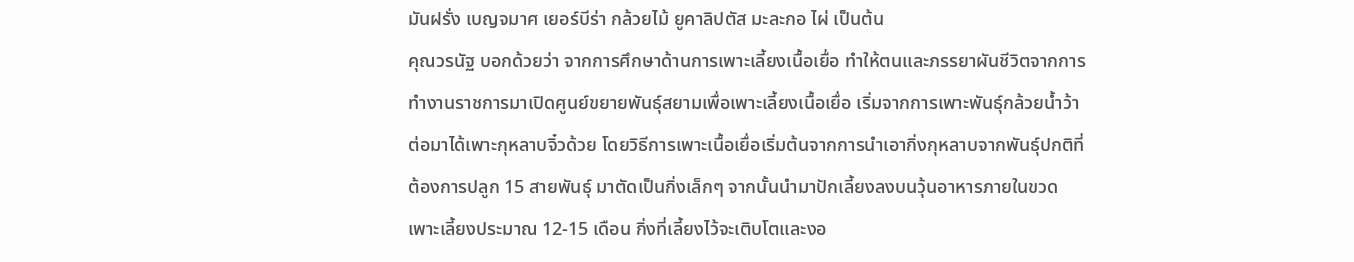มันฝรั่ง เบญจมาศ เยอร์บีร่า กล้วยไม้ ยูคาลิปตัส มะละกอ ไผ่ เป็นต้น
คุณวรนัฐ บอกด้วยว่า จากการศึกษาด้านการเพาะเลี้ยงเนื้อเยื่อ ทำให้ตนและภรรยาผันชีวิตจากการทำงานราชการมาเปิดศูนย์ขยายพันธุ์สยามเพื่อเพาะเลี้ยงเนื้อเยื่อ เริ่มจากการเพาะพันธุ์กล้วยน้ำว้า ต่อมาได้เพาะกุหลาบจิ๋วด้วย โดยวิธีการเพาะเนื้อเยื่อเริ่มต้นจากการนำเอากิ่งกุหลาบจากพันธุ์ปกติที่ต้องการปลูก 15 สายพันธุ์ มาตัดเป็นกิ่งเล็กๆ จากนั้นนำมาปักเลี้ยงลงบนวุ้นอาหารภายในขวดเพาะเลี้ยงประมาณ 12-15 เดือน กิ่งที่เลี้ยงไว้จะเติบโตและงอ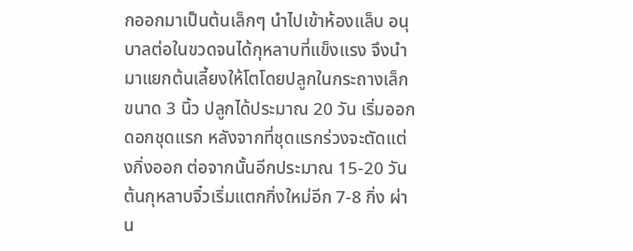กออกมาเป็นต้นเล็กๆ นำไปเข้าห้องแล็บ อนุบาลต่อในขวดจนได้กุหลาบที่แข็งแรง จึงนำมาแยกต้นเลี้ยงให้โตโดยปลูกในกระถางเล็ก ขนาด 3 นิ้ว ปลูกได้ประมาณ 20 วัน เริ่มออกดอกชุดแรก หลังจากที่ชุดแรกร่วงจะตัดแต่งกิ่งออก ต่อจากนั้นอีกประมาณ 15-20 วัน ต้นกุหลาบจิ๋วเริ่มแตกกิ่งใหม่อีก 7-8 กิ่ง ผ่าน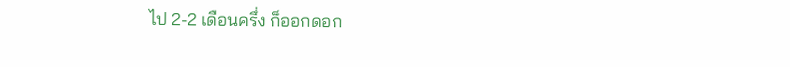ไป 2-2 เดือนครึ่ง ก็ออกดอก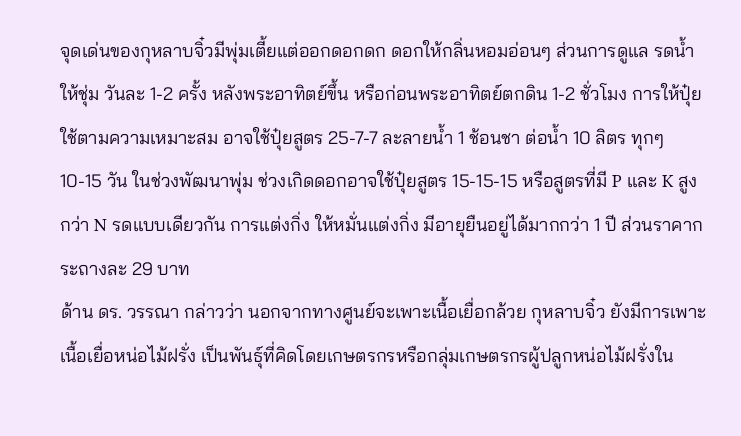จุดเด่นของกุหลาบจิ๋วมีพุ่มเตี้ยแต่ออกดอกดก ดอกให้กลิ่นหอมอ่อนๆ ส่วนการดูแล รดน้ำให้ชุ่ม วันละ 1-2 ครั้ง หลังพระอาทิตย์ขึ้น หรือก่อนพระอาทิตย์ตกดิน 1-2 ชั่วโมง การให้ปุ๋ยใช้ตามความเหมาะสม อาจใช้ปุ๋ยสูตร 25-7-7 ละลายน้ำ 1 ช้อนชา ต่อน้ำ 10 ลิตร ทุกๆ 10-15 วัน ในช่วงพัฒนาพุ่ม ช่วงเกิดดอกอาจใช้ปุ๋ยสูตร 15-15-15 หรือสูตรที่มี P และ K สูงกว่า N รดแบบเดียวกัน การแต่งกิ่ง ให้หมั่นแต่งกิ่ง มีอายุยืนอยู่ได้มากกว่า 1 ปี ส่วนราคากระถางละ 29 บาท
ด้าน ดร. วรรณา กล่าวว่า นอกจากทางศูนย์จะเพาะเนื้อเยื่อกล้วย กุหลาบจิ๋ว ยังมีการเพาะเนื้อเยื่อหน่อไม้ฝรั่ง เป็นพันธุ์ที่คิดโดยเกษตรกรหรือกลุ่มเกษตรกรผู้ปลูกหน่อไม้ฝรั่งใน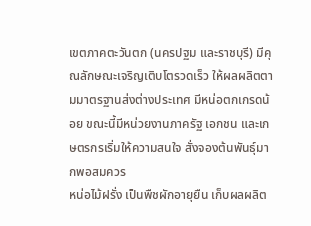เขตภาคตะวันตก (นครปฐม และราชบุรี) มีคุณลักษณะเจริญเติบโตรวดเร็ว ให้ผลผลิตตามมาตรฐานส่งต่างประเทศ มีหน่อตกเกรดน้อย ขณะนี้มีหน่วยงานภาครัฐ เอกชน และเกษตรกรเริ่มให้ความสนใจ สั่งจองต้นพันธุ์มากพอสมควร
หน่อไม้ฝรั่ง เป็นพืชผักอายุยืน เก็บผลผลิต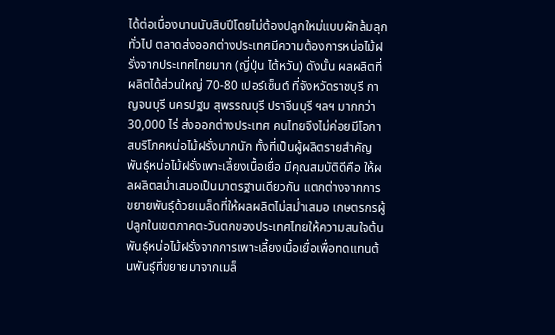ได้ต่อเนื่องนานนับสิบปีโดยไม่ต้องปลูกใหม่แบบผักล้มลุกทั่วไป ตลาดส่งออกต่างประเทศมีความต้องการหน่อไม้ฝรั่งจากประเทศไทยมาก (ญี่ปุ่น ไต้หวัน) ดังนั้น ผลผลิตที่ผลิตได้ส่วนใหญ่ 70-80 เปอร์เซ็นต์ ที่จังหวัดราชบุรี กาญจนบุรี นครปฐม สุพรรณบุรี ปราจีนบุรี ฯลฯ มากกว่า 30,000 ไร่ ส่งออกต่างประเทศ คนไทยจึงไม่ค่อยมีโอกาสบริโภคหน่อไม้ฝรั่งมากนัก ทั้งที่เป็นผู้ผลิตรายสำคัญ
พันธุ์หน่อไม้ฝรั่งเพาะเลี้ยงเนื้อเยื่อ มีคุณสมบัติดีคือ ให้ผลผลิตสม่ำเสมอเป็นมาตรฐานเดียวกัน แตกต่างจากการขยายพันธุ์ด้วยเมล็ดที่ให้ผลผลิตไม่สม่ำเสมอ เกษตรกรผู้ปลูกในเขตภาคตะวันตกของประเทศไทยให้ความสนใจต้นพันธุ์หน่อไม้ฝรั่งจากการเพาะเลี้ยงเนื้อเยื่อเพื่อทดแทนต้นพันธุ์ที่ขยายมาจากเมล็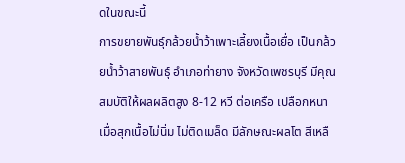ดในขณะนี้
การขยายพันธุ์กล้วยน้ำว้าเพาะเลี้ยงเนื้อเยื่อ เป็นกล้วยน้ำว้าสายพันธุ์ อำเภอท่ายาง จังหวัดเพชรบุรี มีคุณสมบัติให้ผลผลิตสูง 8-12 หวี ต่อเครือ เปลือกหนา เมื่อสุกเนื้อไม่นิ่ม ไม่ติดเมล็ด มีลักษณะผลโต สีเหลื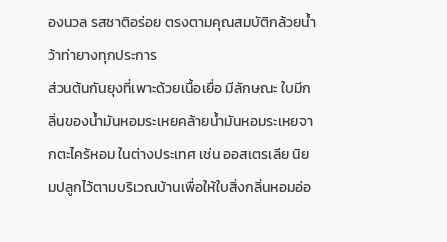องนวล รสชาติอร่อย ตรงตามคุณสมบัติกล้วยน้ำว้าท่ายางทุกประการ
ส่วนต้นกันยุงที่เพาะด้วยเนื้อเยื่อ มีลักษณะ ใบมีกลิ่นของน้ำมันหอมระเหยคล้ายน้ำมันหอมระเหยจากตะไคร้หอม ในต่างประเทศ เช่น ออสเตรเลีย นิยมปลูกไว้ตามบริเวณบ้านเพื่อให้ใบสิ่งกลิ่นหอมอ่อ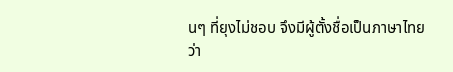นๆ ที่ยุงไม่ชอบ จึงมีผู้ตั้งชื่อเป็นภาษาไทยว่า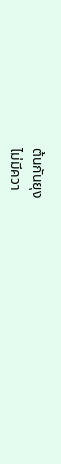ต้นกันยุง
ไม่มีควา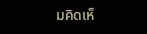มคิดเห็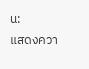น:
แสดงควา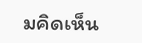มคิดเห็น